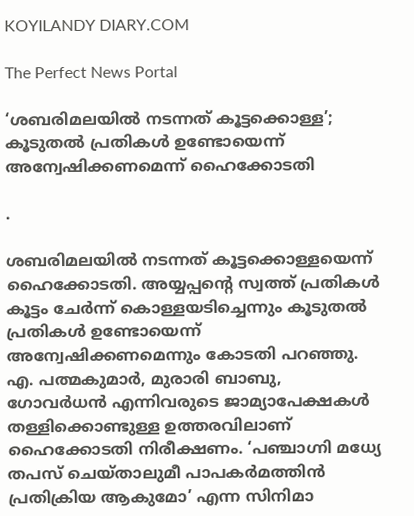KOYILANDY DIARY.COM

The Perfect News Portal

‘ശബരിമലയില്‍ നടന്നത് കൂട്ടക്കൊള്ള’; കൂടുതൽ പ്രതികൾ ഉണ്ടോയെന്ന് അന്വേഷിക്കണമെന്ന് ഹൈക്കോടതി

.

ശബരിമലയില്‍ നടന്നത് കൂട്ടക്കൊള്ളയെന്ന് ഹൈക്കോടതി. അയ്യപ്പന്റെ സ്വത്ത് പ്രതികള്‍ കൂട്ടം ചേര്‍ന്ന് കൊള്ളയടിച്ചെന്നും കൂടുതല്‍ പ്രതികള്‍ ഉണ്ടോയെന്ന് അന്വേഷിക്കണമെന്നും കോടതി പറഞ്ഞു. എ. പത്മകുമാർ, മുരാരി ബാബു, ഗോവർധൻ എന്നിവരുടെ ജാമ്യാപേക്ഷകൾ തള്ളിക്കൊണ്ടുള്ള ഉത്തരവിലാണ് ഹൈക്കോടതി നിരീക്ഷണം. ‘പഞ്ചാഗ്നി മധ്യേ തപസ് ചെയ്താലുമീ പാപകർമത്തിൻ പ്രതിക്രിയ ആകുമോ’ എന്ന സിനിമാ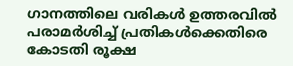ഗാനത്തിലെ വരികൾ ഉത്തരവിൽ പരാമർശിച്ച് പ്രതികൾക്കെതിരെ കോടതി രൂക്ഷ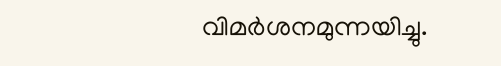വിമർശനമുന്നയിച്ചു.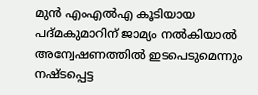മുൻ എംഎൽഎ കൂടിയായ പദ്മകുമാറിന് ജാമ്യം നൽകിയാൽ അന്വേഷണത്തിൽ ഇടപെടുമെന്നും നഷ്ടപ്പെട്ട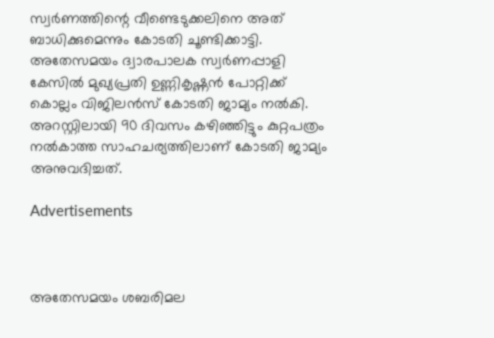സ്വർണത്തിന്റെ വീണ്ടെടുക്കലിനെ അത് ബാധിക്കുമെന്നും കോടതി ചൂണ്ടിക്കാട്ടി. അതേസമയം ദ്വാരപാലക സ്വർണപ്പാളി കേസിൽ മുഖ്യപ്രതി ഉണ്ണികൃഷ്ണൻ പോറ്റിക്ക് കൊല്ലം വിജിലൻസ് കോടതി ജാമ്യം നൽകി. അറസ്റ്റിലായി 90 ദിവസം കഴിഞ്ഞിട്ടും കുറ്റപത്രം നൽകാത്ത സാഹചര്യത്തിലാണ് കോടതി ജാമ്യം അനുവദിച്ചത്.

Advertisements



അതേസമയം ശബരിമല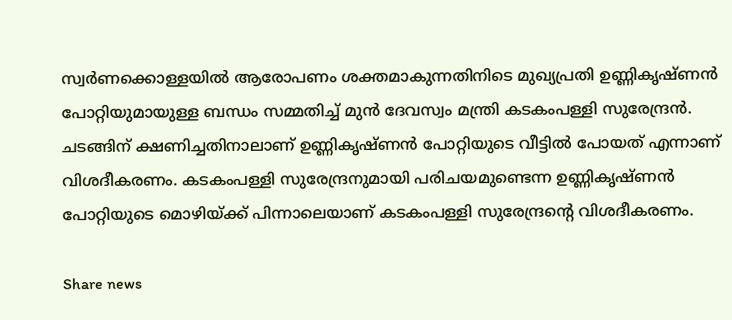സ്വർണക്കൊള്ളയിൽ ആരോപണം ശക്തമാകുന്നതിനിടെ മുഖ്യപ്രതി ഉണ്ണികൃഷ്ണൻ പോറ്റിയുമായുള്ള ബന്ധം സമ്മതിച്ച് മുൻ ദേവസ്വം മന്ത്രി കടകംപള്ളി സുരേന്ദ്രൻ. ചടങ്ങിന് ക്ഷണിച്ചതിനാലാണ് ഉണ്ണികൃഷ്ണൻ പോറ്റിയുടെ വീട്ടിൽ പോയത് എന്നാണ് വിശദീകരണം. കടകംപള്ളി സുരേന്ദ്രനുമായി പരിചയമുണ്ടെന്ന ഉണ്ണികൃഷ്ണൻ പോറ്റിയുടെ മൊഴിയ്ക്ക് പിന്നാലെയാണ് കടകംപള്ളി സുരേന്ദ്രന്റെ വിശദീകരണം.

Share news